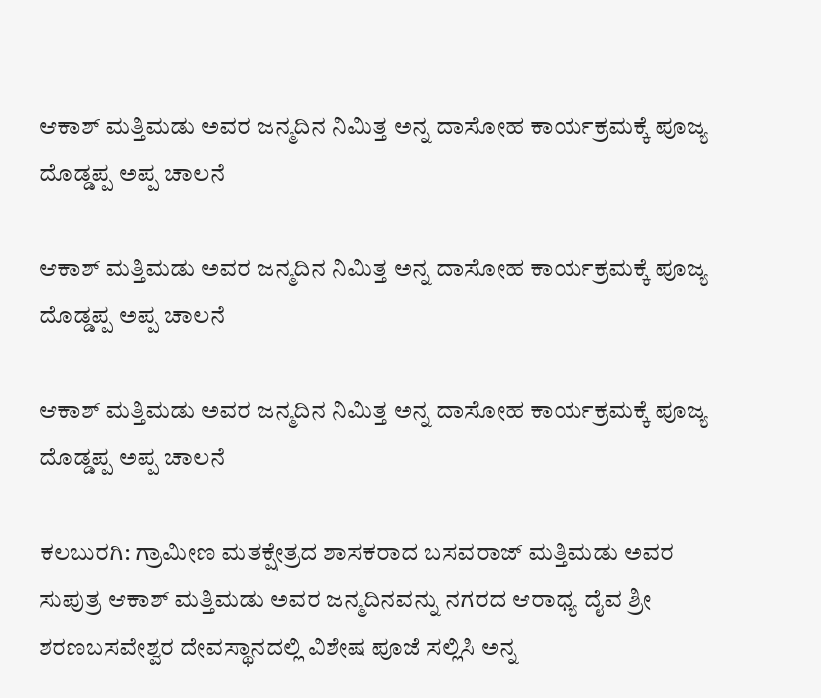ಆಕಾಶ್ ಮತ್ತಿಮಡು ಅವರ ಜನ್ಮದಿನ ನಿಮಿತ್ತ ಅನ್ನ ದಾಸೋಹ ಕಾರ್ಯಕ್ರಮಕ್ಕೆ ಪೂಜ್ಯ ದೊಡ್ಡಪ್ಪ ಅಪ್ಪ ಚಾಲನೆ

ಆಕಾಶ್ ಮತ್ತಿಮಡು ಅವರ ಜನ್ಮದಿನ ನಿಮಿತ್ತ ಅನ್ನ ದಾಸೋಹ ಕಾರ್ಯಕ್ರಮಕ್ಕೆ ಪೂಜ್ಯ ದೊಡ್ಡಪ್ಪ ಅಪ್ಪ ಚಾಲನೆ

ಆಕಾಶ್ ಮತ್ತಿಮಡು ಅವರ ಜನ್ಮದಿನ ನಿಮಿತ್ತ ಅನ್ನ ದಾಸೋಹ ಕಾರ್ಯಕ್ರಮಕ್ಕೆ ಪೂಜ್ಯ ದೊಡ್ಡಪ್ಪ ಅಪ್ಪ ಚಾಲನೆ

ಕಲಬುರಗಿ: ಗ್ರಾಮೀಣ ಮತಕ್ಷೇತ್ರದ ಶಾಸಕರಾದ ಬಸವರಾಜ್ ಮತ್ತಿಮಡು ಅವರ ಸುಪುತ್ರ ಆಕಾಶ್ ಮತ್ತಿಮಡು ಅವರ ಜನ್ಮದಿನವನ್ನು ನಗರದ ಆರಾಧ್ಯ ದೈವ ಶ್ರೀ ಶರಣಬಸವೇಶ್ವರ ದೇವಸ್ಥಾನದಲ್ಲಿ ವಿಶೇಷ ಪೂಜೆ ಸಲ್ಲಿಸಿ ಅನ್ನ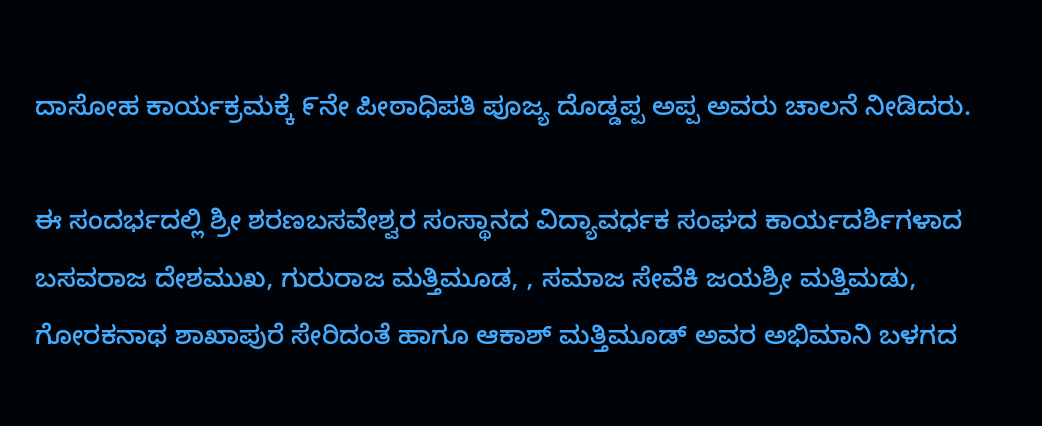ದಾಸೋಹ ಕಾರ್ಯಕ್ರಮಕ್ಕೆ ೯ನೇ ಪೀಠಾಧಿಪತಿ ಪೂಜ್ಯ ದೊಡ್ಡಪ್ಪ ಅಪ್ಪ ಅವರು ಚಾಲನೆ ನೀಡಿದರು.

ಈ ಸಂದರ್ಭದಲ್ಲಿ ಶ್ರೀ ಶರಣಬಸವೇಶ್ವರ ಸಂಸ್ಥಾನದ ವಿದ್ಯಾವರ್ಧಕ ಸಂಘದ ಕಾರ್ಯದರ್ಶಿಗಳಾದ ಬಸವರಾಜ ದೇಶಮುಖ, ಗುರುರಾಜ ಮತ್ತಿಮೂಡ, , ಸಮಾಜ ಸೇವೆಕಿ ಜಯಶ್ರೀ ಮತ್ತಿಮಡು, ಗೋರಕನಾಥ ಶಾಖಾಪುರೆ ಸೇರಿದಂತೆ ಹಾಗೂ ಆಕಾಶ್ ಮತ್ತಿಮೂಡ್ ಅವರ ಅಭಿಮಾನಿ ಬಳಗದ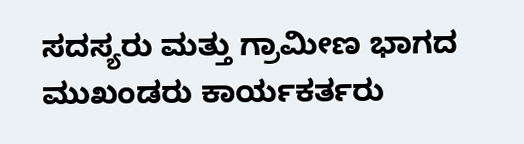ಸದಸ್ಯರು ಮತ್ತು ಗ್ರಾಮೀಣ ಭಾಗದ ಮುಖಂಡರು ಕಾರ್ಯಕರ್ತರು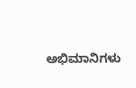ಅಭಿಮಾನಿಗಳು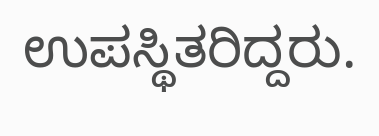ಉಪಸ್ಥಿತರಿದ್ದರು.